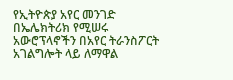የኢትዮጵያ አየር መንገድ በኤሌክትሪክ የሚሠሩ አውሮፕላኖችን በአየር ትራንስፖርት አገልግሎት ላይ ለማዋል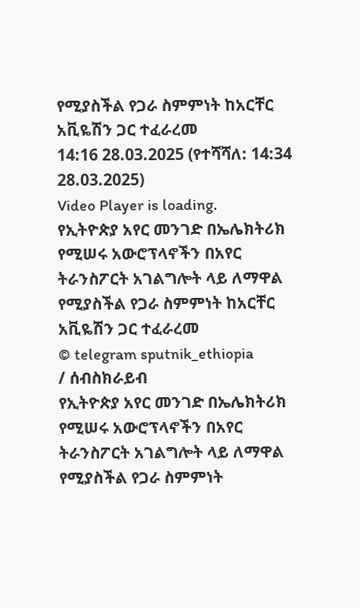የሚያስችል የጋራ ስምምነት ከአርቸር አቪዬሽን ጋር ተፈራረመ
14:16 28.03.2025 (የተሻሻለ: 14:34 28.03.2025)
Video Player is loading.
የኢትዮጵያ አየር መንገድ በኤሌክትሪክ የሚሠሩ አውሮፕላኖችን በአየር ትራንስፖርት አገልግሎት ላይ ለማዋል የሚያስችል የጋራ ስምምነት ከአርቸር አቪዬሽን ጋር ተፈራረመ
© telegram sputnik_ethiopia
/ ሰብስክራይብ
የኢትዮጵያ አየር መንገድ በኤሌክትሪክ የሚሠሩ አውሮፕላኖችን በአየር ትራንስፖርት አገልግሎት ላይ ለማዋል የሚያስችል የጋራ ስምምነት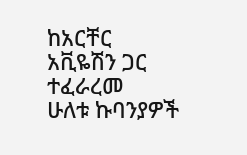ከአርቸር አቪዬሽን ጋር ተፈራረመ
ሁለቱ ኩባንያዎች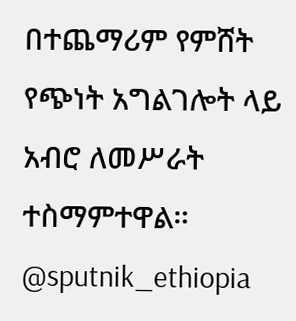በተጨማሪም የምሸት የጭነት አግልገሎት ላይ አብሮ ለመሥራት ተስማምተዋል።
@sputnik_ethiopia